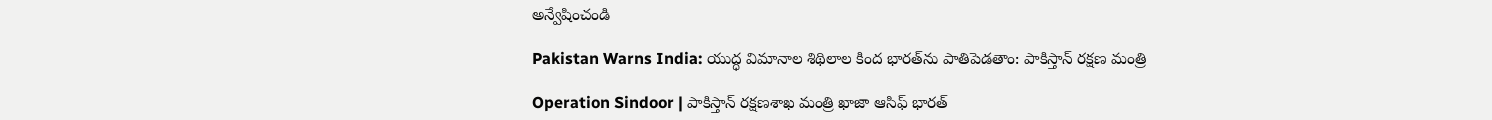అన్వేషించండి

Pakistan Warns India: యుద్ధ విమానాల శిథిలాల కింద భారత్‌ను పాతిపెడతాం: పాకిస్తాన్ రక్షణ మంత్రి

Operation Sindoor | పాకిస్తాన్ రక్షణశాఖ మంత్రి ఖాజా ఆసిఫ్ భారత్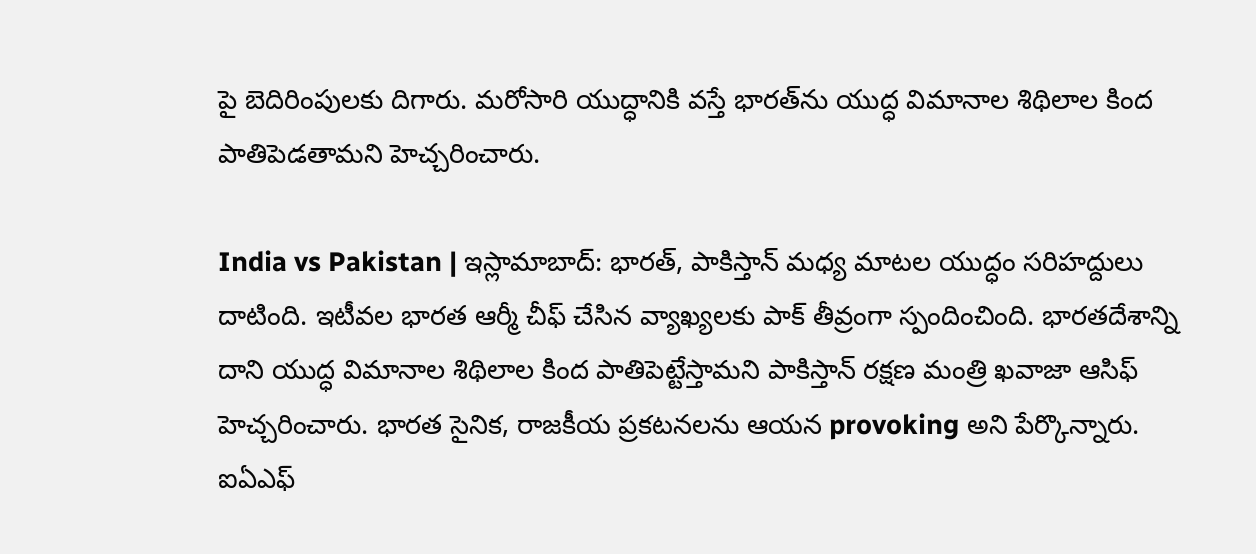పై బెదిరింపులకు దిగారు. మరోసారి యుద్ధానికి వస్తే భారత్‌ను యుద్ధ విమానాల శిథిలాల కింద పాతిపెడతామని హెచ్చరించారు.

India vs Pakistan | ఇస్లామాబాద్: భారత్, పాకిస్తాన్ మధ్య మాటల యుద్ధం సరిహద్దులు దాటింది. ఇటీవల భారత ఆర్మీ చీఫ్ చేసిన వ్యాఖ్యలకు పాక్ తీవ్రంగా స్పందించింది. భారతదేశాన్ని దాని యుద్ధ విమానాల శిథిలాల కింద పాతిపెట్టేస్తామని పాకిస్తాన్ రక్షణ మంత్రి ఖవాజా ఆసిఫ్ హెచ్చరించారు. భారత సైనిక, రాజకీయ ప్రకటనలను ఆయన provoking అని పేర్కొన్నారు. ఐఏఎఫ్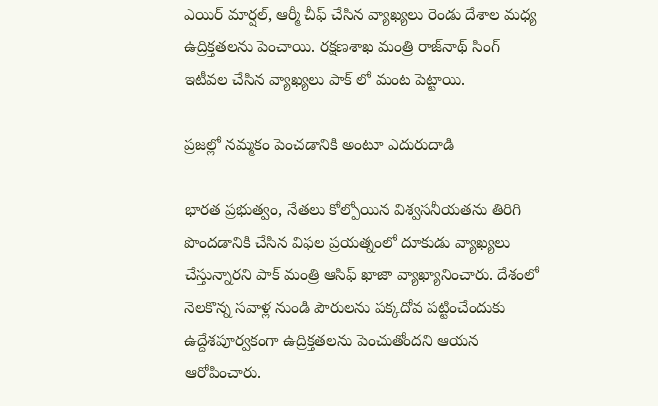ఎయిర్ మార్షల్, ఆర్మీ చీఫ్ చేసిన వ్యాఖ్యలు రెండు దేశాల మధ్య ఉద్రిక్తతలను పెంచాయి. రక్షణశాఖ మంత్రి రాజ్‌నాథ్ సింగ్ ఇటీవల చేసిన వ్యాఖ్యలు పాక్ లో మంట పెట్టాయి.

ప్రజల్లో నమ్మకం పెంచడానికి అంటూ ఎదురుదాడి

భారత ప్రభుత్వం, నేతలు కోల్పోయిన విశ్వసనీయతను తిరిగి పొందడానికి చేసిన విఫల ప్రయత్నంలో దూకుడు వ్యాఖ్యలు చేస్తున్నారని పాక్ మంత్రి ఆసిఫ్ ఖాజా వ్యాఖ్యానించారు. దేశంలో నెలకొన్న సవాళ్ల నుండి పౌరులను పక్కదోవ పట్టించేందుకు ఉద్దేశపూర్వకంగా ఉద్రిక్తతలను పెంచుతోందని ఆయన ఆరోపించారు.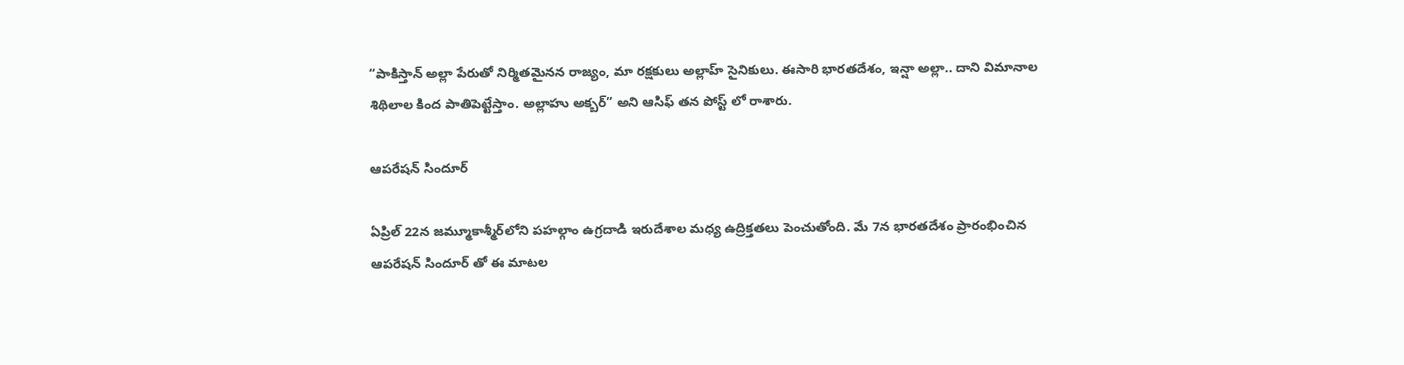“పాకిస్తాన్ అల్లా పేరుతో నిర్మితమైనన రాజ్యం, మా రక్షకులు అల్లాహ్ సైనికులు. ఈసారి భారతదేశం, ఇన్షా అల్లా.. దాని విమానాల శిథిలాల కింద పాతిపెట్టేస్తాం. అల్లాహు అక్బర్” అని ఆసిఫ్ తన పోస్ట్ లో రాశారు.

ఆపరేషన్ సిందూర్‌

ఏప్రిల్ 22న జమ్మూకాశ్మీర్‌లోని పహల్గాం ఉగ్రదాడి ఇరుదేశాల మధ్య ఉద్రిక్తతలు పెంచుతోంది. మే 7న భారతదేశం ప్రారంభించిన ఆపరేషన్ సిందూర్‌ తో ఈ మాటల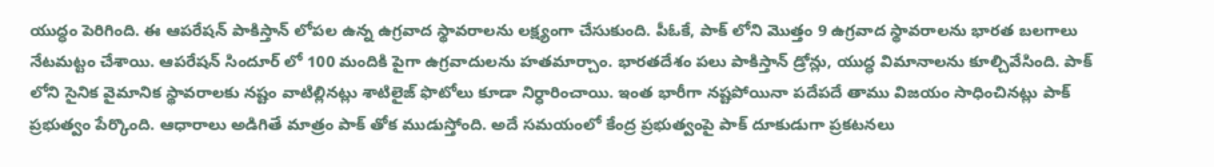యుద్ధం పెరిగింది. ఈ ఆపరేషన్ పాకిస్తాన్ లోపల ఉన్న ఉగ్రవాద స్థావరాలను లక్ష్యంగా చేసుకుంది. పీఓకే, పాక్ లోని మొత్తం 9 ఉగ్రవాద స్థావరాలను భారత బలగాలు నేటమట్టం చేశాయి. ఆపరేషన్ సిందూర్ లో 100 మందికి పైగా ఉగ్రవాదులను హతమార్చాం. భారతదేశం పలు పాకిస్తాన్ డ్రోన్లు, యుద్ధ విమానాలను కూల్చివేసింది. పాక్ లోని సైనిక వైమానిక స్థావరాలకు నష్టం వాటిల్లినట్లు శాటిలైజ్ ఫొటోలు కూడా నిర్ధారించాయి. ఇంత భారీగా నష్టపోయినా పదేపదే తాము విజయం సాధించినట్లు పాక్ ప్రభుత్వం పేర్కొంది. ఆధారాలు అడిగితే మాత్రం పాక్ తోక ముడుస్తోంది. అదే సమయంలో కేంద్ర ప్రభుత్వంపై పాక్ దూకుడుగా ప్రకటనలు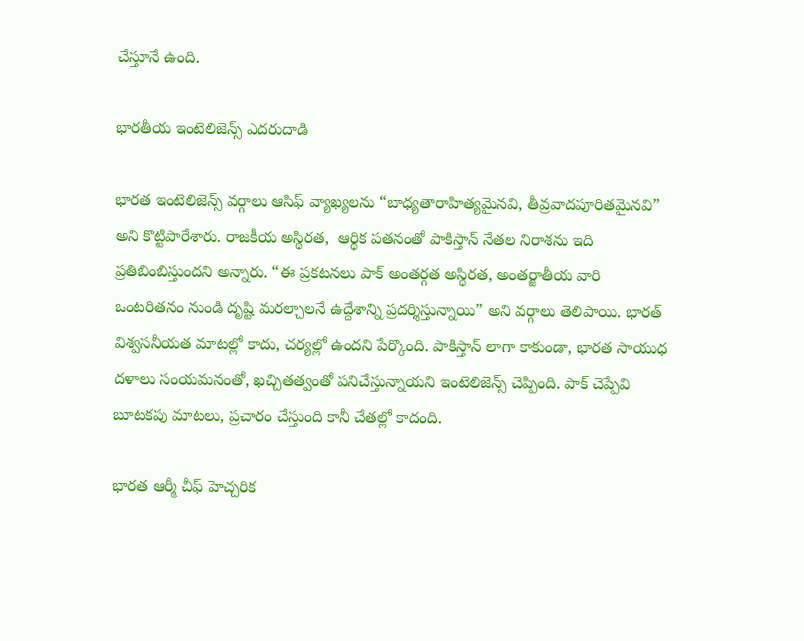చేస్తూనే ఉంది.

భారతీయ ఇంటెలిజెన్స్ ఎదరుదాడి

భారత ఇంటెలిజెన్స్ వర్గాలు ఆసిఫ్ వ్యాఖ్యలను “బాధ్యతారాహిత్యమైనవి, తీవ్రవాదపూరితమైనవి” అని కొట్టిపారేశారు. రాజకీయ అస్థిరత,  ఆర్థిక పతనంతో పాకిస్తాన్ నేతల నిరాశను ఇది ప్రతిబింబిస్తుందని అన్నారు. “ఈ ప్రకటనలు పాక్ అంతర్గత అస్థిరత, అంతర్జాతీయ వారి ఒంటరితనం నుండి దృష్టి మరల్చాలనే ఉద్దేశాన్ని ప్రదర్శిస్తున్నాయి” అని వర్గాలు తెలిపాయి. భారత్ విశ్వసనీయత మాటల్లో కాదు, చర్యల్లో ఉందని పేర్కొంది. పాకిస్తాన్ లాగా కాకుండా, భారత సాయుధ దళాలు సంయమనంతో, ఖచ్చితత్వంతో పనిచేస్తున్నాయని ఇంటెలిజెన్స్ చెప్పింది. పాక్ చెప్పేవి బూటకపు మాటలు, ప్రచారం చేస్తుంది కానీ చేతల్లో కాదంది.

భారత ఆర్మీ చీఫ్ హెచ్చరిక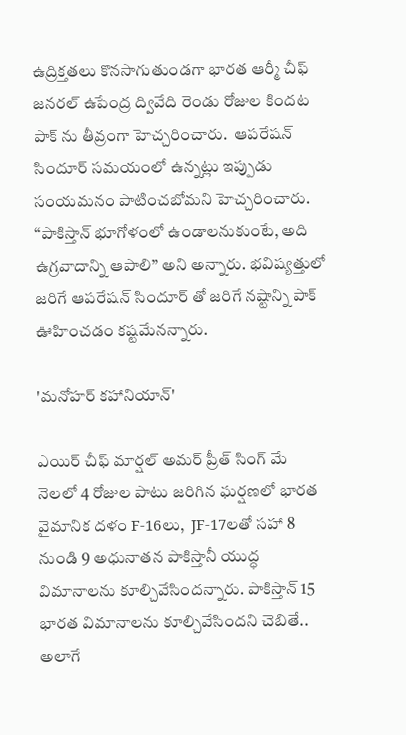ఉద్రిక్తతలు కొనసాగుతుండగా భారత ఆర్మీ చీఫ్ జనరల్ ఉపేంద్ర ద్వివేది రెండు రోజుల కిందట పాక్ ను తీవ్రంగా హెచ్చరించారు.  ఆపరేషన్ సిందూర్‌ సమయంలో ఉన్నట్లు ఇప్పుడు సంయమనం పాటించబోమని హెచ్చరించారు. “పాకిస్తాన్ భూగోళంలో ఉండాలనుకుంటే, అది  ఉగ్రవాదాన్ని ఆపాలి” అని అన్నారు. భవిష్యత్తులో జరిగే ఆపరేషన్ సిందూర్ తో జరిగే నష్టాన్ని పాక్ ఊహించడం కష్టమేనన్నారు.

'మనోహర్ కహానియాన్'

ఎయిర్ చీఫ్ మార్షల్ అమర్ ప్రీత్ సింగ్ మే నెలలో 4 రోజుల పాటు జరిగిన ఘర్షణలో భారత వైమానిక దళం F-16లు,  JF-17లతో సహా 8 నుండి 9 అధునాతన పాకిస్తానీ యుద్ధ విమానాలను కూల్చివేసిందన్నారు. పాకిస్తాన్ 15 భారత విమానాలను కూల్చివేసిందని చెబితే.. అలాగే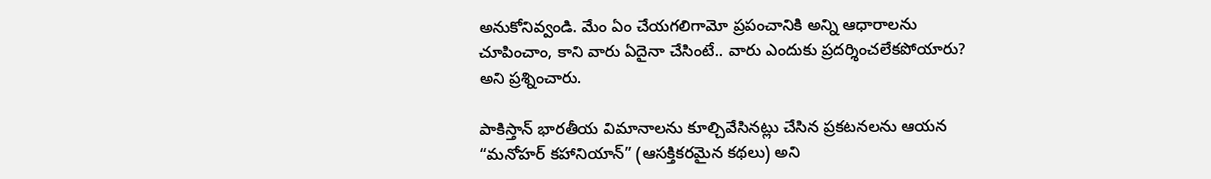అనుకోనివ్వండి. మేం ఏం చేయగలిగామో ప్రపంచానికి అన్ని ఆధారాలను చూపించాం, కాని వారు ఏదైనా చేసింటే.. వారు ఎందుకు ప్రదర్శించలేకపోయారు? అని ప్రశ్నించారు.

పాకిస్తాన్ భారతీయ విమానాలను కూల్చివేసినట్లు చేసిన ప్రకటనలను ఆయన “మనోహర్ కహానియాన్” (ఆసక్తికరమైన కథలు) అని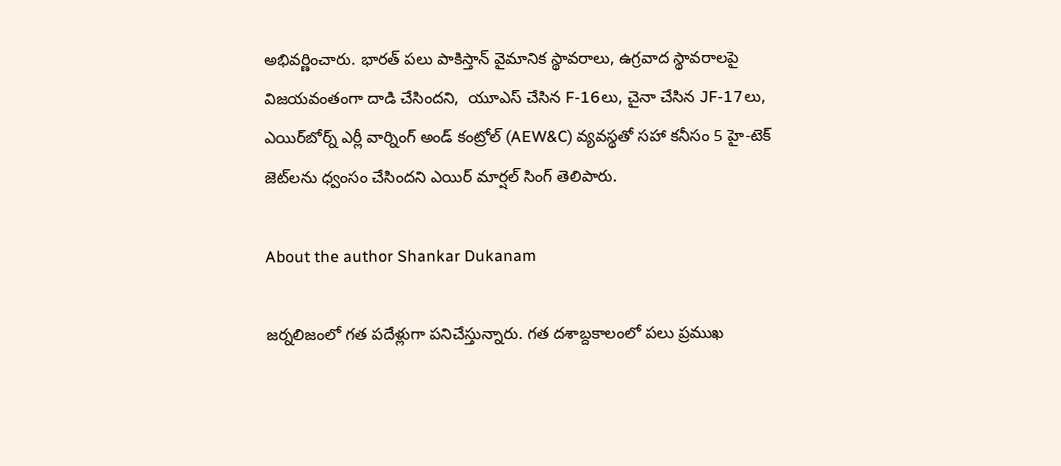అభివర్ణించారు. భారత్ పలు పాకిస్తాన్ వైమానిక స్థావరాలు, ఉగ్రవాద స్థావరాలపై విజయవంతంగా దాడి చేసిందని,  యూఎస్ చేసిన F-16లు, చైనా చేసిన JF-17లు, ఎయిర్‌బోర్న్ ఎర్లీ వార్నింగ్ అండ్ కంట్రోల్ (AEW&C) వ్యవస్థతో సహా కనీసం 5 హై-టెక్ జెట్‌లను ధ్వంసం చేసిందని ఎయిర్ మార్షల్ సింగ్ తెలిపారు.

About the author Shankar Dukanam

జర్నలిజంలో గత పదేళ్లుగా పనిచేస్తున్నారు. గత దశాబ్దకాలంలో పలు ప్రముఖ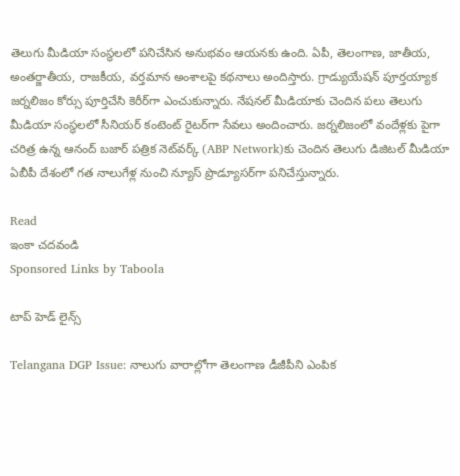తెలుగు మీడియా సంస్థలలో పనిచేసిన అనుభవం ఆయనకు ఉంది. ఏపీ, తెలంగాణ, జాతీయ, అంతర్జాతీయ, రాజకీయ, వర్తమాన అంశాలపై కథనాలు అందిస్తారు. గ్రాడ్యుయేషన్ పూర్తయ్యాక జర్నలిజం కోర్సు పూర్తిచేసి కెరీర్‌గా ఎంచుకున్నారు. నేషనల్ మీడియాకు చెందిన పలు తెలుగు మీడియా సంస్థలలో సీనియర్ కంటెంట్ రైటర్‌గా సేవలు అందించారు. జర్నలిజంలో వందేళ్లకు పైగా చరిత్ర ఉన్న ఆనంద్ బజార్ పత్రిక నెట్‌వర్క్ (ABP Network)కు చెందిన తెలుగు డిజిటల్ మీడియా ఏబీపీ దేశంలో గత నాలుగేళ్ల నుంచి న్యూస్ ప్రొడ్యూసర్‌గా పనిచేస్తున్నారు.

Read
ఇంకా చదవండి
Sponsored Links by Taboola

టాప్ హెడ్ లైన్స్

Telangana DGP Issue: నాలుగు వారాల్లోగా తెలంగాణ డీజీపీని ఎంపిక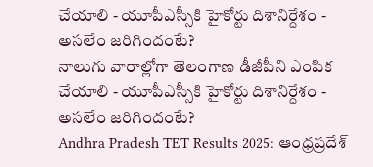చేయాలి - యూపీఎస్సీకి హైకోర్టు దిశానిర్దేశం - అసలేం జరిగిందంటే?
నాలుగు వారాల్లోగా తెలంగాణ డీజీపీని ఎంపిక చేయాలి - యూపీఎస్సీకి హైకోర్టు దిశానిర్దేశం - అసలేం జరిగిందంటే?
Andhra Pradesh TET Results 2025: ఆంధ్రప్రదేశ్‌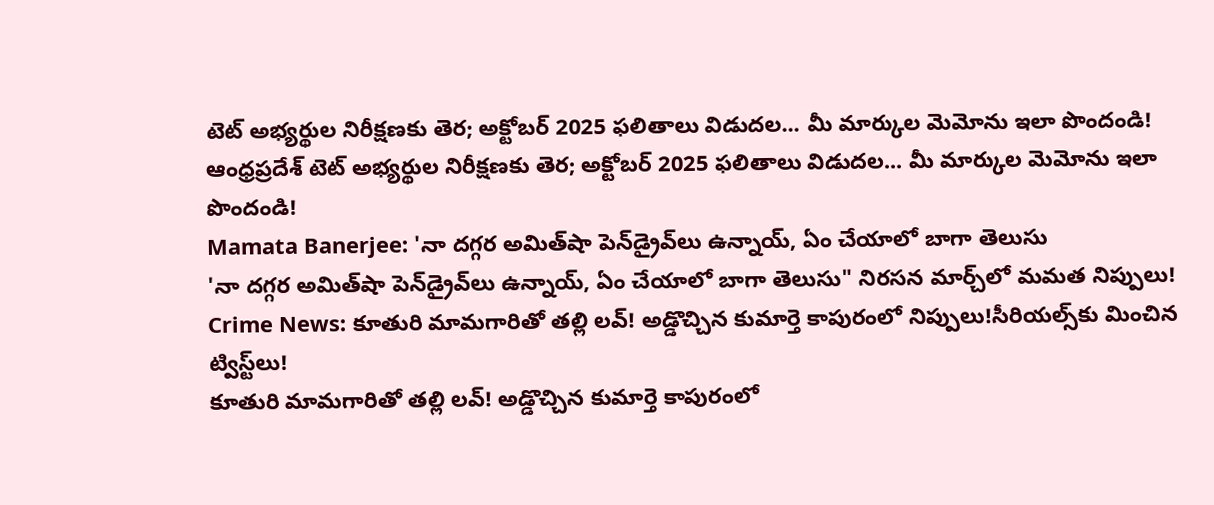టెట్ అభ్యర్థుల నిరీక్షణకు తెర; అక్టోబర్‌ 2025 ఫలితాలు విడుదల... మీ మార్కుల మెమోను ఇలా పొందండి!
ఆంధ్రప్రదేశ్‌ టెట్ అభ్యర్థుల నిరీక్షణకు తెర; అక్టోబర్‌ 2025 ఫలితాలు విడుదల... మీ మార్కుల మెమోను ఇలా పొందండి!
Mamata Banerjee: 'నా దగ్గర అమిత్‌షా పెన్‌డ్రైవ్‌లు ఉన్నాయ్‌, ఏం చేయాలో బాగా తెలుసు
'నా దగ్గర అమిత్‌షా పెన్‌డ్రైవ్‌లు ఉన్నాయ్‌, ఏం చేయాలో బాగా తెలుసు" నిరసన మార్చ్‌లో మమత నిప్పులు!
Crime News: కూతురి మామగారితో తల్లి లవ్‌! అడ్డొచ్చిన కుమార్తె కాపురంలో నిప్పులు!సీరియల్స్‌కు మించిన ట్విస్ట్‌లు!
కూతురి మామగారితో తల్లి లవ్‌! అడ్డొచ్చిన కుమార్తె కాపురంలో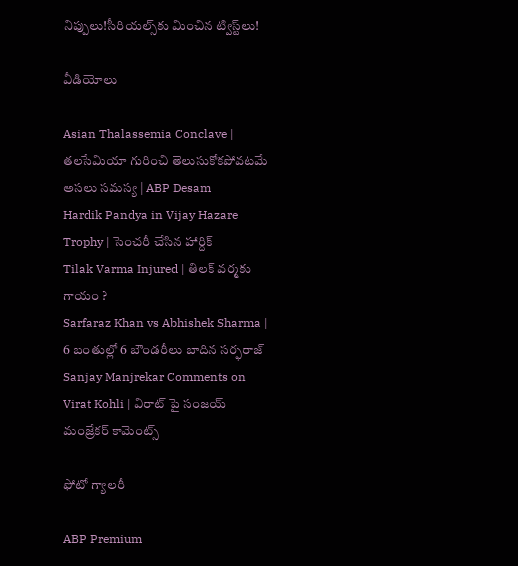నిప్పులు!సీరియల్స్‌కు మించిన ట్విస్ట్‌లు!

వీడియోలు

Asian Thalassemia Conclave | తలసేమియా గురించి తెలుసుకోకపోవటమే అసలు సమస్య | ABP Desam
Hardik Pandya in Vijay Hazare Trophy | సెంచరీ చేసిన హార్దిక్
Tilak Varma Injured | తిలక్ వర్మకు గాయం ?
Sarfaraz Khan vs Abhishek Sharma | 6 బంతుల్లో 6 బౌండరీలు బాదిన సర్ఫరాజ్
Sanjay Manjrekar Comments on Virat Kohli | విరాట్ పై సంజయ్ మంజ్రేకర్ కామెంట్స్

ఫోటో గ్యాలరీ

ABP Premium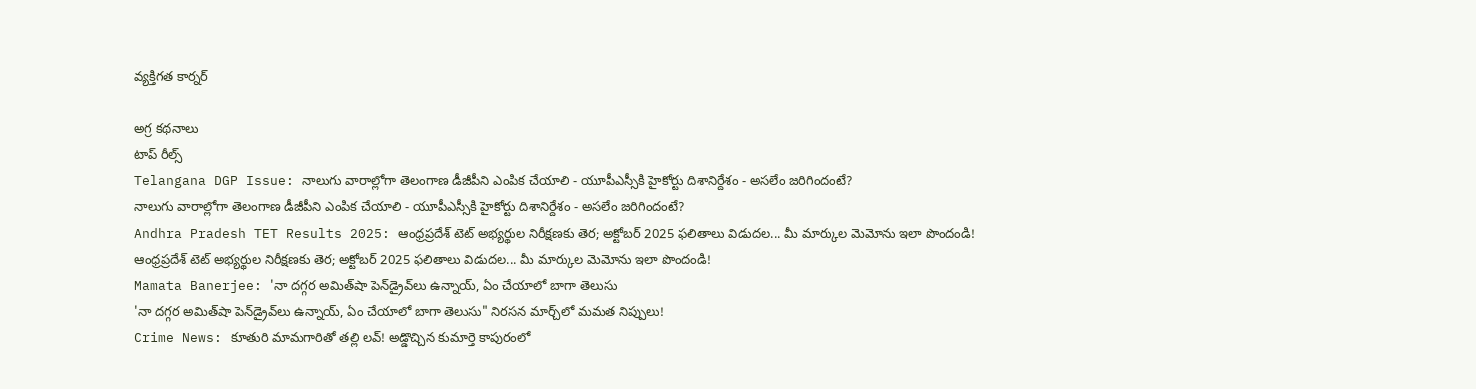వ్యక్తిగత కార్నర్

అగ్ర కథనాలు
టాప్ రీల్స్
Telangana DGP Issue: నాలుగు వారాల్లోగా తెలంగాణ డీజీపీని ఎంపిక చేయాలి - యూపీఎస్సీకి హైకోర్టు దిశానిర్దేశం - అసలేం జరిగిందంటే?
నాలుగు వారాల్లోగా తెలంగాణ డీజీపీని ఎంపిక చేయాలి - యూపీఎస్సీకి హైకోర్టు దిశానిర్దేశం - అసలేం జరిగిందంటే?
Andhra Pradesh TET Results 2025: ఆంధ్రప్రదేశ్‌ టెట్ అభ్యర్థుల నిరీక్షణకు తెర; అక్టోబర్‌ 2025 ఫలితాలు విడుదల... మీ మార్కుల మెమోను ఇలా పొందండి!
ఆంధ్రప్రదేశ్‌ టెట్ అభ్యర్థుల నిరీక్షణకు తెర; అక్టోబర్‌ 2025 ఫలితాలు విడుదల... మీ మార్కుల మెమోను ఇలా పొందండి!
Mamata Banerjee: 'నా దగ్గర అమిత్‌షా పెన్‌డ్రైవ్‌లు ఉన్నాయ్‌, ఏం చేయాలో బాగా తెలుసు
'నా దగ్గర అమిత్‌షా పెన్‌డ్రైవ్‌లు ఉన్నాయ్‌, ఏం చేయాలో బాగా తెలుసు" నిరసన మార్చ్‌లో మమత నిప్పులు!
Crime News: కూతురి మామగారితో తల్లి లవ్‌! అడ్డొచ్చిన కుమార్తె కాపురంలో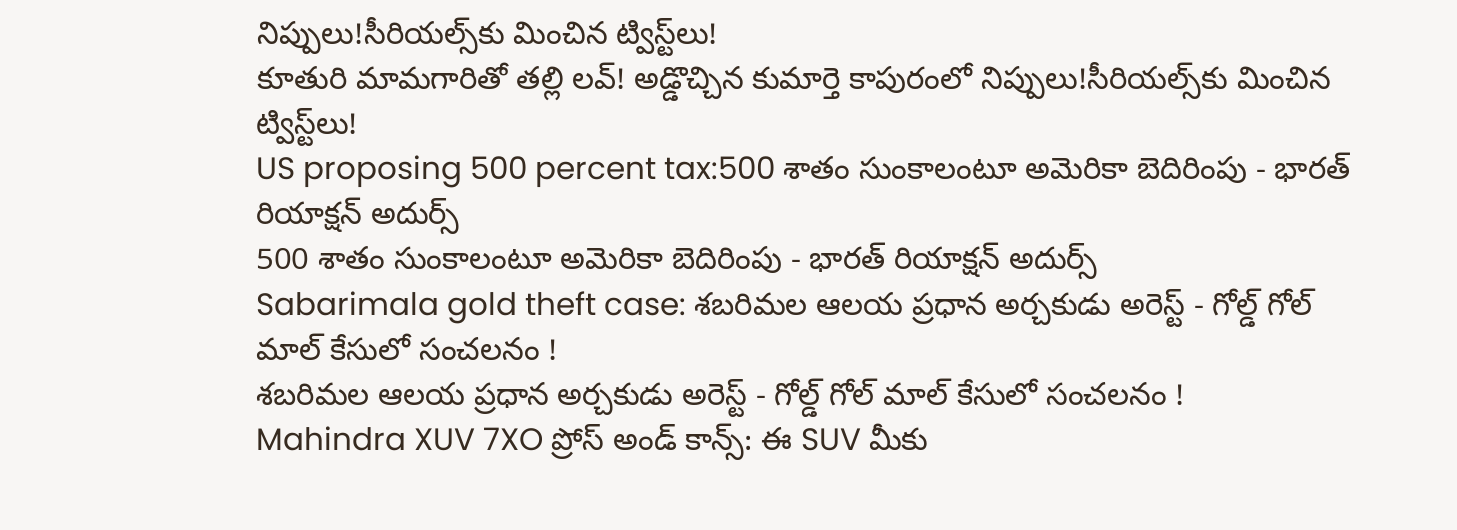నిప్పులు!సీరియల్స్‌కు మించిన ట్విస్ట్‌లు!
కూతురి మామగారితో తల్లి లవ్‌! అడ్డొచ్చిన కుమార్తె కాపురంలో నిప్పులు!సీరియల్స్‌కు మించిన ట్విస్ట్‌లు!
US proposing 500 percent tax:500 శాతం సుంకాలంటూ అమెరికా బెదిరింపు - భారత్ రియాక్షన్ అదుర్స్
500 శాతం సుంకాలంటూ అమెరికా బెదిరింపు - భారత్ రియాక్షన్ అదుర్స్
Sabarimala gold theft case: శబరిమల ఆలయ ప్రధాన అర్చకుడు అరెస్ట్ - గోల్డ్ గోల్ మాల్ కేసులో సంచలనం !
శబరిమల ఆలయ ప్రధాన అర్చకుడు అరెస్ట్ - గోల్డ్ గోల్ మాల్ కేసులో సంచలనం !
Mahindra XUV 7XO ప్రోస్‌ అండ్‌ కాన్స్‌: ఈ SUV మీకు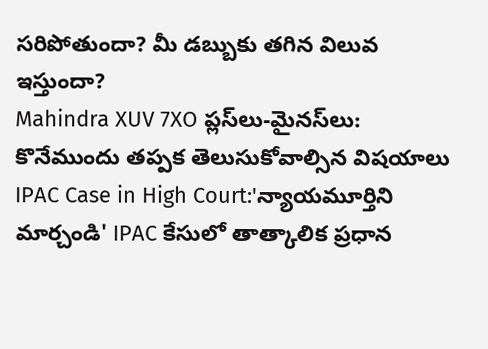సరిపోతుందా? మీ డబ్బుకు తగిన విలువ ఇస్తుందా?
Mahindra XUV 7XO ప్లస్‌లు-మైనస్‌లు: కొనేముందు తప్పక తెలుసుకోవాల్సిన విషయాలు
IPAC Case in High Court:'న్యాయమూర్తిని మార్చండి' IPAC కేసులో తాత్కాలిక ప్రధాన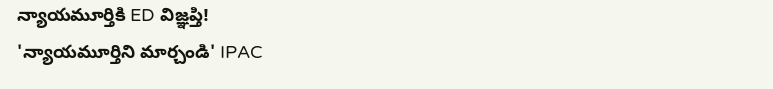న్యాయమూర్తికి ED విజ్ఞప్తి!
'న్యాయమూర్తిని మార్చండి' IPAC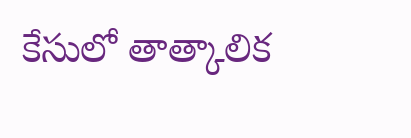కేసులో తాత్కాలిక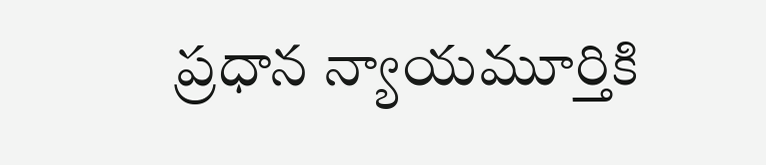ప్రధాన న్యాయమూర్తికి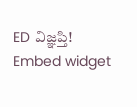ED విజ్ఞప్తి!
Embed widget